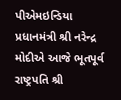પીએમઇન્ડિયા
પ્રધાનમંત્રી શ્રી નરેન્દ્ર મોદીએ આજે ભૂતપૂર્વ રાષ્ટ્રપતિ શ્રી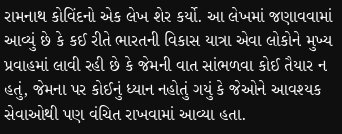રામનાથ કોવિંદનો એક લેખ શેર કર્યો. આ લેખમાં જણાવવામાં આવ્યું છે કે કઈ રીતે ભારતની વિકાસ યાત્રા એવા લોકોને મુખ્ય પ્રવાહમાં લાવી રહી છે કે જેમની વાત સાંભળવા કોઈ તૈયાર ન હતું, જેમના પર કોઈનું ધ્યાન નહોતું ગયું કે જેઓને આવશ્યક સેવાઓથી પણ વંચિત રાખવામાં આવ્યા હતા.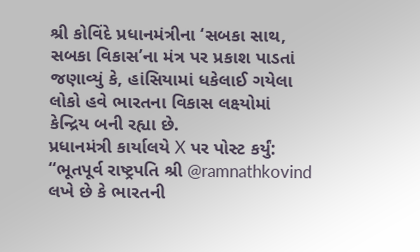શ્રી કોવિંદે પ્રધાનમંત્રીના ‘સબકા સાથ, સબકા વિકાસ’ના મંત્ર પર પ્રકાશ પાડતાં જણાવ્યું કે, હાંસિયામાં ધકેલાઈ ગયેલા લોકો હવે ભારતના વિકાસ લક્ષ્યોમાં કેન્દ્રિય બની રહ્યા છે.
પ્રધાનમંત્રી કાર્યાલયે X પર પોસ્ટ કર્યું:
“ભૂતપૂર્વ રાષ્ટ્રપતિ શ્રી @ramnathkovind લખે છે કે ભારતની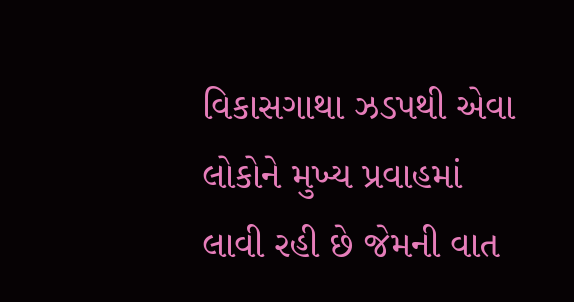વિકાસગાથા ઝડપથી એવા લોકોને મુખ્ય પ્રવાહમાં લાવી રહી છે જેમની વાત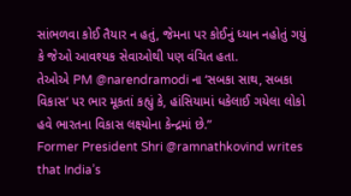સાંભળવા કોઈ તૈયાર ન હતું, જેમના પર કોઈનું ધ્યાન નહોતું ગયું કે જેઓ આવશ્યક સેવાઓથી પણ વંચિત હતા.
તેઓએ PM @narendramodi ના ‘સબકા સાથ, સબકા વિકાસ‘ પર ભાર મૂકતાં કહ્યું કે, હાંસિયામાં ધકેલાઈ ગયેલા લોકો હવે ભારતના વિકાસ લક્ષ્યોના કેન્દ્રમાં છે.”
Former President Shri @ramnathkovind writes that India’s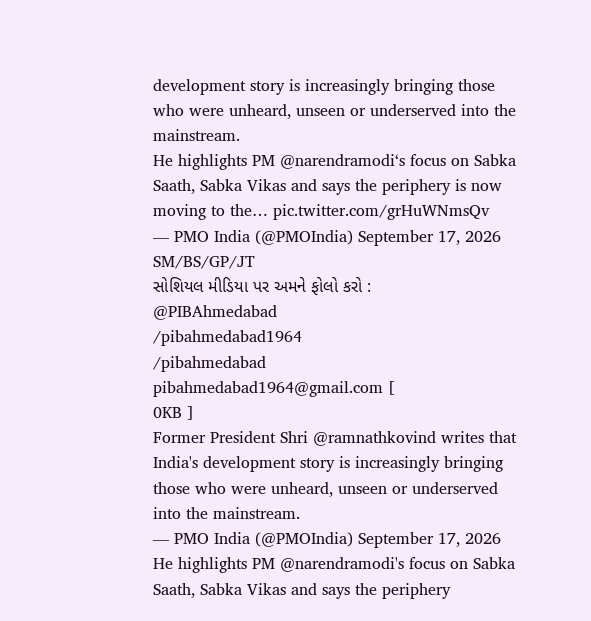development story is increasingly bringing those who were unheard, unseen or underserved into the mainstream.
He highlights PM @narendramodi‘s focus on Sabka Saath, Sabka Vikas and says the periphery is now moving to the… pic.twitter.com/grHuWNmsQv
— PMO India (@PMOIndia) September 17, 2026
SM/BS/GP/JT
સોશિયલ મીડિયા પર અમને ફોલો કરો :
@PIBAhmedabad
/pibahmedabad1964
/pibahmedabad
pibahmedabad1964@gmail.com [
0KB ]
Former President Shri @ramnathkovind writes that India's development story is increasingly bringing those who were unheard, unseen or underserved into the mainstream.
— PMO India (@PMOIndia) September 17, 2026
He highlights PM @narendramodi's focus on Sabka Saath, Sabka Vikas and says the periphery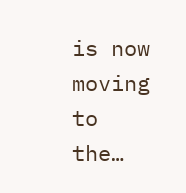is now moving to the…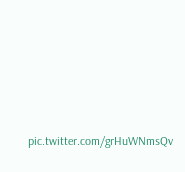pic.twitter.com/grHuWNmsQv